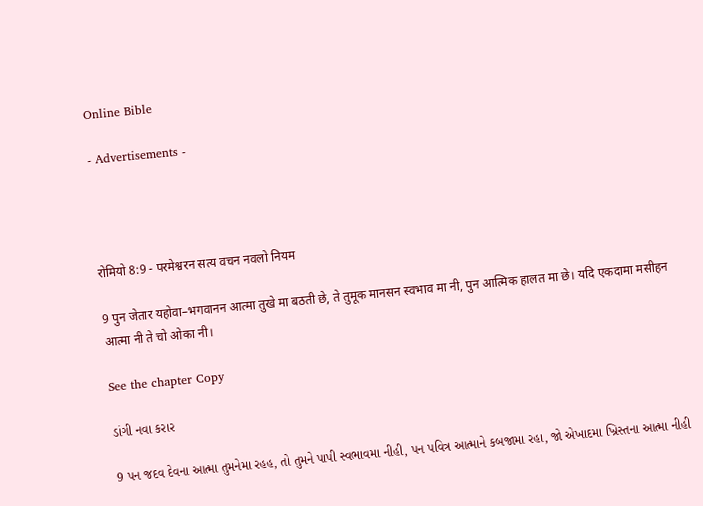Online Bible

- Advertisements -




रोमियो 8:9 - परमेश्वरन सत्य वचन नवलो नियम

9 पुन जेतार यहोवा–भगवानन आत्मा तुखे मा बठती छे, ते तुमूक मानसन स्वभाव मा नी, पुन आत्मिक हालत मा छे। यदि एकदामा मसीहन आत्मा नी ते चो ओका नी।

See the chapter Copy

ડાંગી નવા કરાર

9 પન જદવ દેવના આત્મા તુમનેમા રહહ, તો તુમને પાપી સ્વભાવમા નીહી, પન પવિત્ર આત્માને કબજામા રહા, જો એખાદમા ખ્રિસ્તના આત્મા નીહી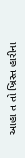આહા ત તો ખ્રિસ્ત હારીના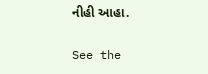નીહી આહા.

See the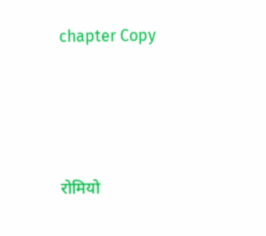chapter Copy




रोमियो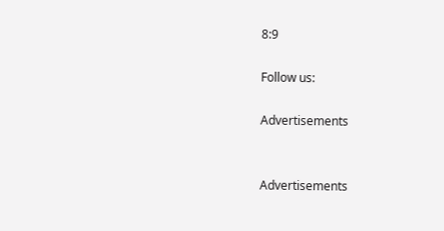8:9

Follow us:

Advertisements


Advertisements